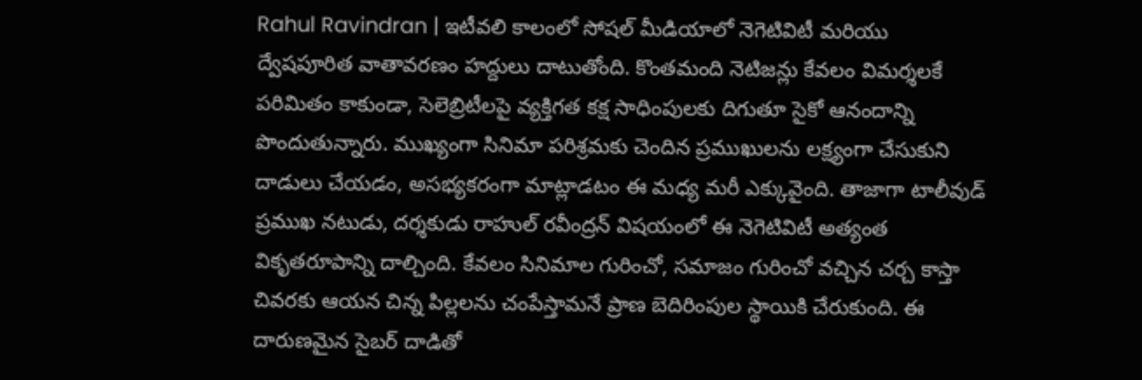Rahul Ravindran | ఇటీవలి కాలంలో సోషల్ మీడియాలో నెగెటివిటీ మరియు ద్వేషపూరిత వాతావరణం హద్దులు దాటుతోంది. కొంతమంది నెటిజన్లు కేవలం విమర్శలకే పరిమితం కాకుండా, సెలెబ్రిటీలపై వ్యక్తిగత కక్ష సాధింపులకు దిగుతూ సైకో ఆనందాన్ని పొందుతున్నారు. ముఖ్యంగా సినిమా పరిశ్రమకు చెందిన ప్రముఖులను లక్ష్యంగా చేసుకుని దాడులు చేయడం, అసభ్యకరంగా మాట్లాడటం ఈ మధ్య మరీ ఎక్కువైంది. తాజాగా టాలీవుడ్ ప్రముఖ నటుడు, దర్శకుడు రాహుల్ రవీంద్రన్ విషయంలో ఈ నెగెటివిటీ అత్యంత వికృతరూపాన్ని దాల్చింది. కేవలం సినిమాల గురించో, సమాజం గురించో వచ్చిన చర్చ కాస్తా చివరకు ఆయన చిన్న పిల్లలను చంపేస్తామనే ప్రాణ బెదిరింపుల స్థాయికి చేరుకుంది. ఈ దారుణమైన సైబర్ దాడితో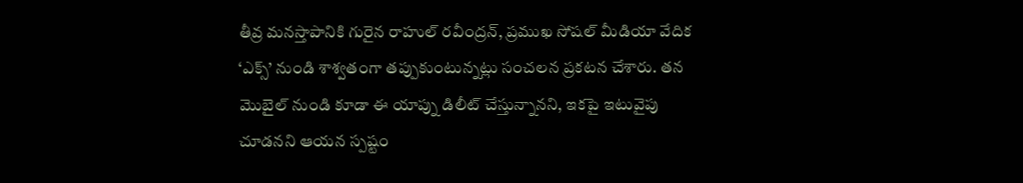తీవ్ర మనస్తాపానికి గురైన రాహుల్ రవీంద్రన్, ప్రముఖ సోషల్ మీడియా వేదిక ‘ఎక్స్’ నుండి శాశ్వతంగా తప్పుకుంటున్నట్లు సంచలన ప్రకటన చేశారు. తన మొబైల్ నుండి కూడా ఈ యాప్ను డిలీట్ చేస్తున్నానని, ఇకపై ఇటువైపు చూడనని ఆయన స్పష్టం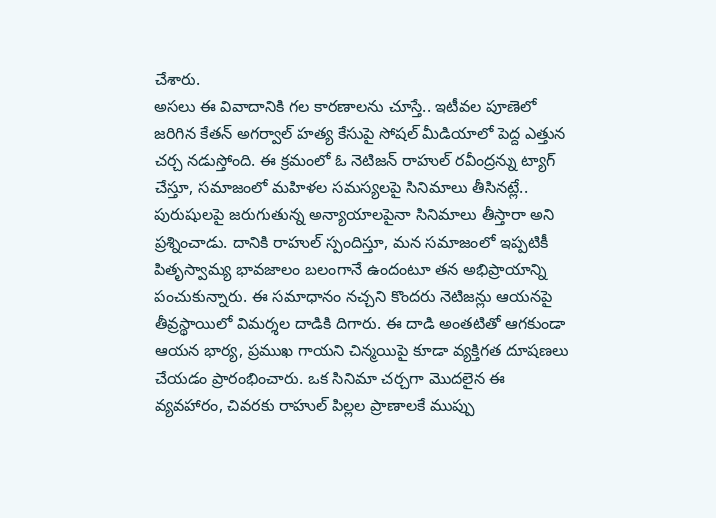చేశారు.
అసలు ఈ వివాదానికి గల కారణాలను చూస్తే.. ఇటీవల పూణెలో జరిగిన కేతన్ అగర్వాల్ హత్య కేసుపై సోషల్ మీడియాలో పెద్ద ఎత్తున చర్చ నడుస్తోంది. ఈ క్రమంలో ఓ నెటిజన్ రాహుల్ రవీంద్రన్ను ట్యాగ్ చేస్తూ, సమాజంలో మహిళల సమస్యలపై సినిమాలు తీసినట్లే.. పురుషులపై జరుగుతున్న అన్యాయాలపైనా సినిమాలు తీస్తారా అని ప్రశ్నించాడు. దానికి రాహుల్ స్పందిస్తూ, మన సమాజంలో ఇప్పటికీ పితృస్వామ్య భావజాలం బలంగానే ఉందంటూ తన అభిప్రాయాన్ని పంచుకున్నారు. ఈ సమాధానం నచ్చని కొందరు నెటిజన్లు ఆయనపై తీవ్రస్థాయిలో విమర్శల దాడికి దిగారు. ఈ దాడి అంతటితో ఆగకుండా ఆయన భార్య, ప్రముఖ గాయని చిన్మయిపై కూడా వ్యక్తిగత దూషణలు చేయడం ప్రారంభించారు. ఒక సినిమా చర్చగా మొదలైన ఈ వ్యవహారం, చివరకు రాహుల్ పిల్లల ప్రాణాలకే ముప్పు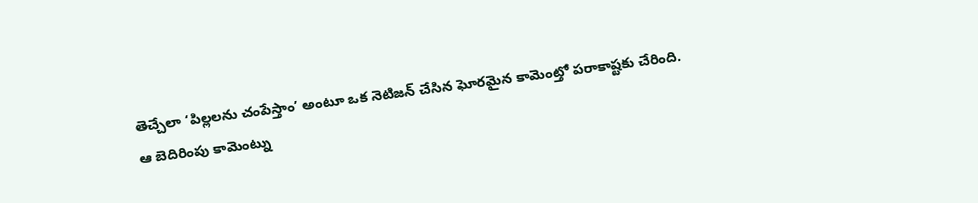తెచ్చేలా ‘పిల్లలను చంపేస్తాం’ అంటూ ఒక నెటిజన్ చేసిన ఘోరమైన కామెంట్తో పరాకాష్టకు చేరింది.
ఆ బెదిరింపు కామెంట్ను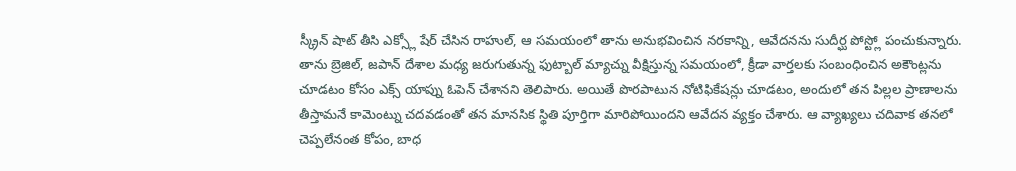స్క్రీన్ షాట్ తీసి ఎక్స్లో షేర్ చేసిన రాహుల్, ఆ సమయంలో తాను అనుభవించిన నరకాన్ని, ఆవేదనను సుదీర్ఘ పోస్ట్లో పంచుకున్నారు. తాను బ్రెజిల్, జపాన్ దేశాల మధ్య జరుగుతున్న ఫుట్బాల్ మ్యాచ్ను వీక్షిస్తున్న సమయంలో, క్రీడా వార్తలకు సంబంధించిన అకౌంట్లను చూడటం కోసం ఎక్స్ యాప్ను ఓపెన్ చేశానని తెలిపారు. అయితే పొరపాటున నోటిఫికేషన్లు చూడటం, అందులో తన పిల్లల ప్రాణాలను తీస్తామనే కామెంట్ను చదవడంతో తన మానసిక స్థితి పూర్తిగా మారిపోయిందని ఆవేదన వ్యక్తం చేశారు. ఆ వ్యాఖ్యలు చదివాక తనలో చెప్పలేనంత కోపం, బాధ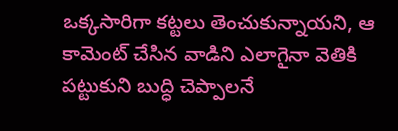ఒక్కసారిగా కట్టలు తెంచుకున్నాయని, ఆ కామెంట్ చేసిన వాడిని ఎలాగైనా వెతికి పట్టుకుని బుద్ధి చెప్పాలనే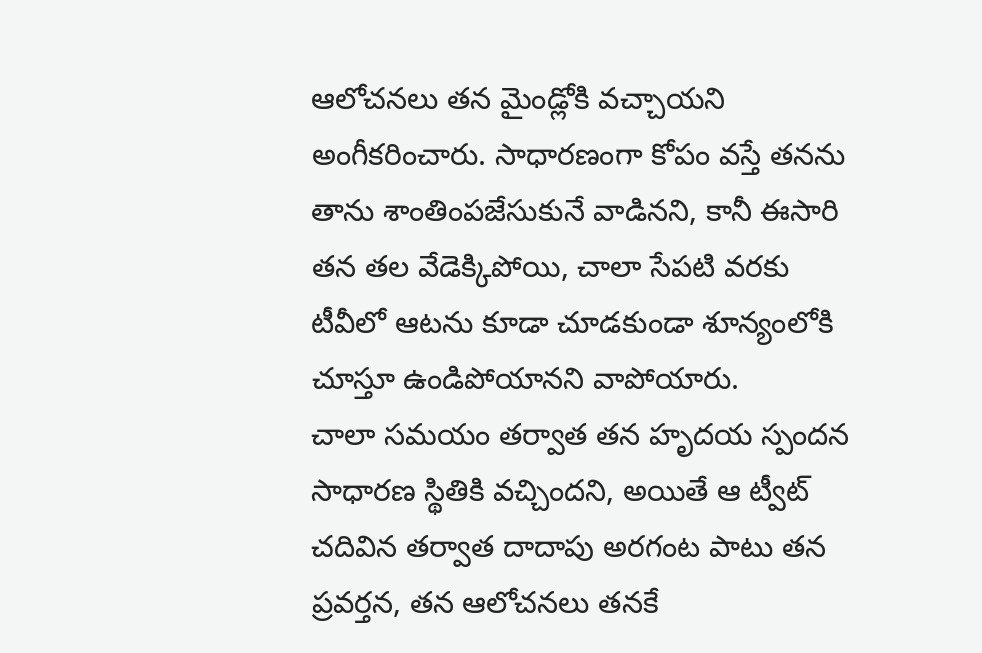ఆలోచనలు తన మైండ్లోకి వచ్చాయని అంగీకరించారు. సాధారణంగా కోపం వస్తే తనను తాను శాంతింపజేసుకునే వాడినని, కానీ ఈసారి తన తల వేడెక్కిపోయి, చాలా సేపటి వరకు టీవీలో ఆటను కూడా చూడకుండా శూన్యంలోకి చూస్తూ ఉండిపోయానని వాపోయారు.
చాలా సమయం తర్వాత తన హృదయ స్పందన సాధారణ స్థితికి వచ్చిందని, అయితే ఆ ట్వీట్ చదివిన తర్వాత దాదాపు అరగంట పాటు తన ప్రవర్తన, తన ఆలోచనలు తనకే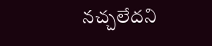నచ్చలేదని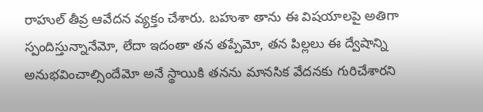రాహుల్ తీవ్ర ఆవేదన వ్యక్తం చేశారు. బహుశా తాను ఈ విషయాలపై అతిగా స్పందిస్తున్నానేమో, లేదా ఇదంతా తన తప్పేమో, తన పిల్లలు ఈ ద్వేషాన్ని అనుభవించాల్సిందేమో అనే స్థాయికి తనను మానసిక వేదనకు గురిచేశారని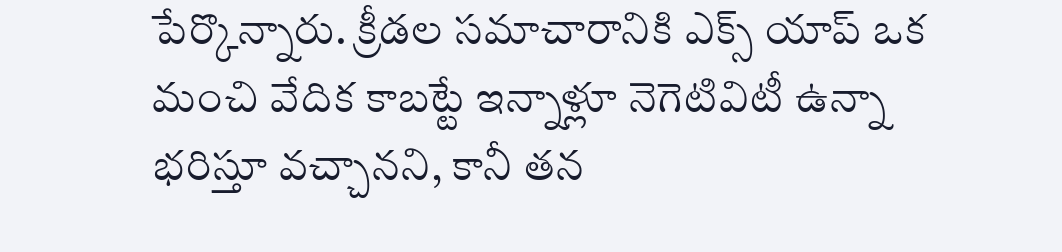పేర్కొన్నారు. క్రీడల సమాచారానికి ఎక్స్ యాప్ ఒక మంచి వేదిక కాబట్టే ఇన్నాళ్లూ నెగెటివిటీ ఉన్నా భరిస్తూ వచ్చానని, కానీ తన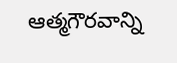ఆత్మగౌరవాన్ని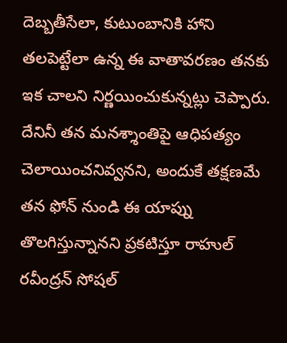దెబ్బతీసేలా, కుటుంబానికి హాని తలపెట్టేలా ఉన్న ఈ వాతావరణం తనకు ఇక చాలని నిర్ణయించుకున్నట్లు చెప్పారు. దేనినీ తన మనశ్శాంతిపై ఆధిపత్యం చెలాయించనివ్వనని, అందుకే తక్షణమే తన ఫోన్ నుండి ఈ యాప్ను తొలగిస్తున్నానని ప్రకటిస్తూ రాహుల్ రవీంద్రన్ సోషల్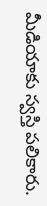మీడియాకు స్వస్తి పలికారు.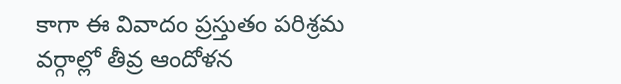కాగా ఈ వివాదం ప్రస్తుతం పరిశ్రమ వర్గాల్లో తీవ్ర ఆందోళన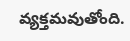వ్యక్తమవుతోంది.